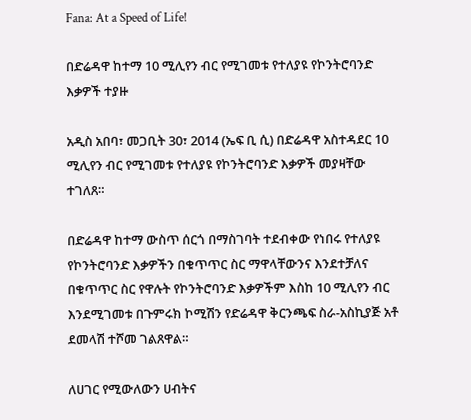Fana: At a Speed of Life!

በድሬዳዋ ከተማ 10 ሚሊየን ብር የሚገመቱ የተለያዩ የኮንትሮባንድ እቃዎች ተያዙ

አዲስ አበባ፣ መጋቢት 30፣ 2014 (ኤፍ ቢ ሲ) በድሬዳዋ አስተዳደር 10 ሚሊየን ብር የሚገመቱ የተለያዩ የኮንትሮባንድ እቃዎች መያዛቸው ተገለጸ።

በድሬዳዋ ከተማ ውስጥ ሰርጎ በማስገባት ተደብቀው የነበሩ የተለያዩ የኮንትሮባንድ እቃዎችን በቁጥጥር ስር ማዋላቸውንና እንደተቻለና በቁጥጥር ስር የዋሉት የኮንትሮባንድ እቃዎችም እስከ 10 ሚሊየን ብር እንደሚገመቱ በጉምሩክ ኮሚሽን የድሬዳዋ ቅርንጫፍ ስራ-አስኪያጅ አቶ ደመላሽ ተሾመ ገልጸዋል።

ለሀገር የሚውለውን ሀብትና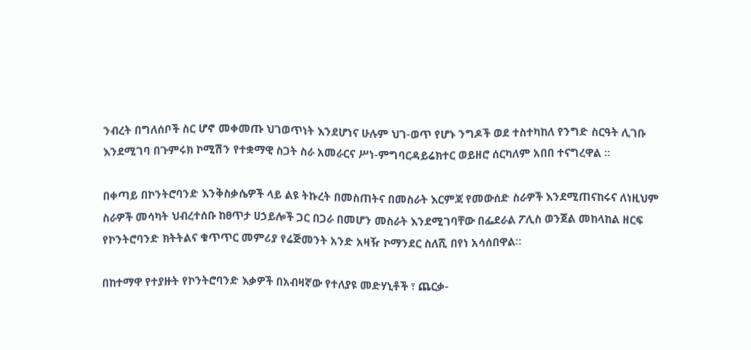ንብረት በግለሰቦች ስር ሆኖ መቀመጡ ህገወጥነት እንደሆነና ሁሉም ህገ-ወጥ የሆኑ ንግዶች ወደ ተስተካከለ የንግድ ስርዓት ሊገቡ እንደሚገባ በጉምሩክ ኮሚሽን የተቋማዊ ስጋት ስራ አመራርና ሥነ-ምግባርዳይሬክተር ወይዘሮ ሰርካለም አበበ ተናግረዋል ።

በቀጣይ በኮንትሮባንድ እንቅስቃሴዎች ላይ ልዩ ትኩረት በመስጠትና በመስራት እርምጃ የመውሰድ ስራዎች እንደሚጠናከሩና ለነዚህም ስራዎች መሳካት ህብረተሰቡ ከፀጥታ ሀኃይሎች ጋር በጋራ በመሆን መስራት እንደሚገባቸው በፌደራል ፖሊስ ወንጀል መከላከል ዘርፍ የኮንትሮባንድ ክትትልና ቁጥጥር መምሪያ የሬጅመንት አንድ አዛዥ ኮማንደር ስለሺ በየነ አሳሰበዋል።

በከተማዋ የተያዙት የኮንትሮባንድ እቃዎች በአብዛኛው የተለያዩ መድሃኒቶች ፣ ጨርቃ-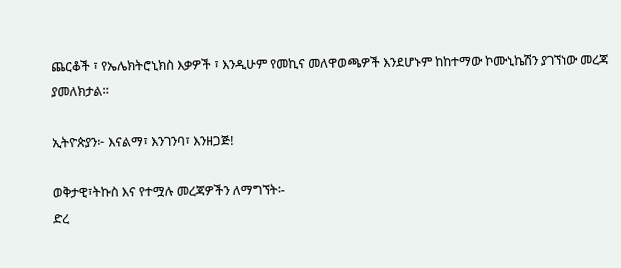ጨርቆች ፣ የኤሌክትሮኒክስ እቃዎች ፣ እንዲሁም የመኪና መለዋወጫዎች እንደሆኑም ከከተማው ኮሙኒኬሽን ያገኘነው መረጃ ያመለክታል።

ኢትዮጵያን፦ እናልማ፣ እንገንባ፣ እንዘጋጅ!

ወቅታዊ፣ትኩስ እና የተሟሉ መረጃዎችን ለማግኘት፡-
ድረ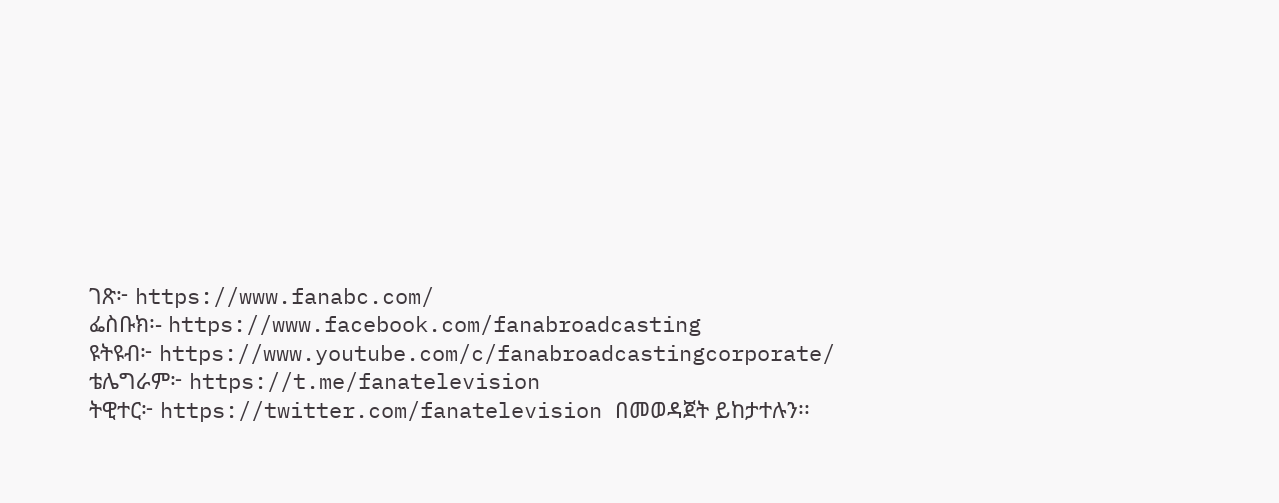ገጽ፦ https://www.fanabc.com/
ፌስቡክ፡- https://www.facebook.com/fanabroadcasting
ዩትዩብ፦ https://www.youtube.com/c/fanabroadcastingcorporate/
ቴሌግራም፦ https://t.me/fanatelevision
ትዊተር፦ https://twitter.com/fanatelevision በመወዳጀት ይከታተሉን፡፡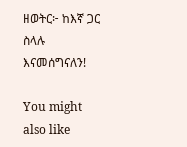ዘወትር፦ ከእኛ ጋር ስላሉ እናመሰግናለን!

You might also like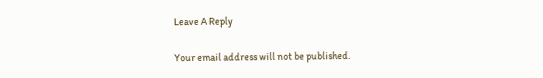Leave A Reply

Your email address will not be published.